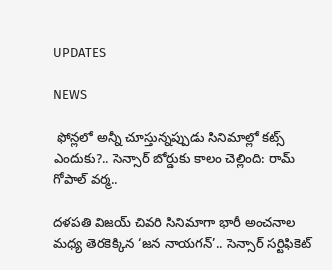UPDATES

NEWS

 ఫోన్లలో అన్నీ చూస్తున్నప్పుడు సినిమాల్లో కట్స్ ఎందుకు?.. సెన్సార్ బోర్డుకు కాలం చెల్లింది: రామ్ గోపాల్ వర్మ..

దళపతి విజయ్ చివరి సినిమాగా భారీ అంచనాల మధ్య తెరకెక్కిన ‘జన నాయగన్’.. సెన్సార్ సర్టిఫికెట్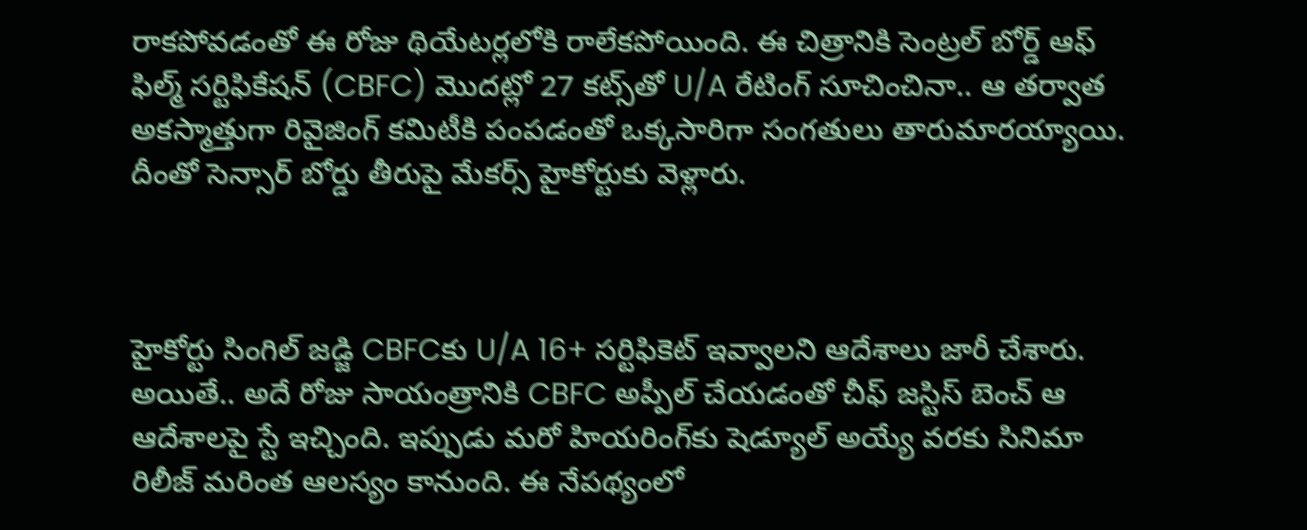రాకపోవడంతో ఈ రోజు థియేటర్లలోకి రాలేకపోయింది. ఈ చిత్రానికి సెంట్రల్ బోర్డ్ ఆఫ్ ఫిల్మ్ సర్టిఫికేషన్ (CBFC) మొదట్లో 27 కట్స్‌తో U/A రేటింగ్ సూచించినా.. ఆ తర్వాత అకస్మాత్తుగా రివైజింగ్ కమిటీకి పంపడంతో ఒక్కసారిగా సంగతులు తారుమారయ్యాయి. దీంతో సెన్సార్ బోర్డు తీరుపై మేకర్స్ హైకోర్టుకు వెళ్లారు.



హైకోర్టు సింగిల్ జడ్జి CBFCకు U/A 16+ సర్టిఫికెట్ ఇవ్వాలని ఆదేశాలు జారీ చేశారు. అయితే.. అదే రోజు సాయంత్రానికి CBFC అప్పీల్ చేయడంతో చీఫ్ జస్టిస్ బెంచ్ ఆ ఆదేశాలపై స్టే ఇచ్చింది. ఇప్పుడు మరో హియరింగ్‌కు షెడ్యూల్ అయ్యే వరకు సినిమా రిలీజ్ మరింత ఆలస్యం కానుంది. ఈ నేపథ్యంలో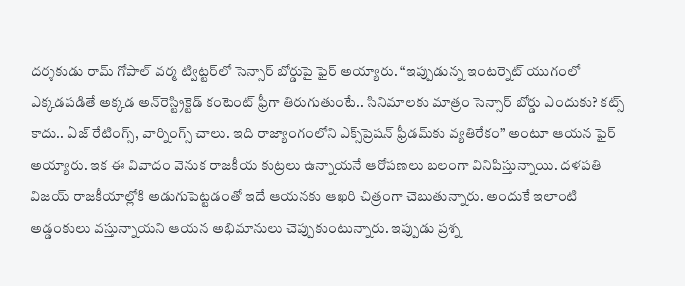దర్శకుడు రామ్ గోపాల్ వర్మ ట్విట్టర్‌లో సెన్సార్ బోర్డుపై ఫైర్ అయ్యారు. “ఇప్పుడున్న ఇంటర్నెట్ యుగంలో ఎక్కడపడితే అక్కడ అన్‌రెస్ట్రిక్టెడ్ కంటెంట్ ఫ్రీగా తిరుగుతుంటే.. సినిమాలకు మాత్రం సెన్సార్ బోర్డు ఎందుకు? కట్స్ కాదు.. ఏజ్ రేటింగ్స్, వార్నింగ్స్ చాలు. ఇది రాజ్యాంగంలోని ఎక్స్‌ప్రెషన్ ఫ్రీడమ్‌కు వ్యతిరేకం” అంటూ ఆయన ఫైర్ అయ్యారు. ఇక ఈ వివాదం వెనుక రాజకీయ కుట్రలు ఉన్నాయనే ఆరోపణలు బలంగా వినిపిస్తున్నాయి. దళపతి విజయ్‌ రాజకీయాల్లోకి అడుగుపెట్టడంతో ఇదే ఆయనకు ఆఖరి చిత్రంగా చెబుతున్నారు. అందుకే ఇలాంటి అడ్డంకులు వస్తున్నాయని ఆయన అభిమానులు చెప్పుకుంటున్నారు. ఇప్పుడు ప్రశ్న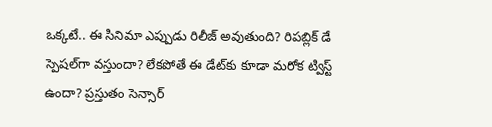ఒక్కటే.. ఈ సినిమా ఎప్పుడు రిలీజ్ అవుతుంది? రిపబ్లిక్ డే స్పెషల్‌గా వస్తుందా? లేకపోతే ఈ డేట్‌కు కూడా మరోక ట్విస్ట్ ఉందా? ప్రస్తుతం సెన్సార్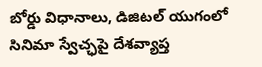బోర్డు విధానాలు, డిజిటల్ యుగంలో సినిమా స్వేచ్ఛపై దేశవ్యాప్త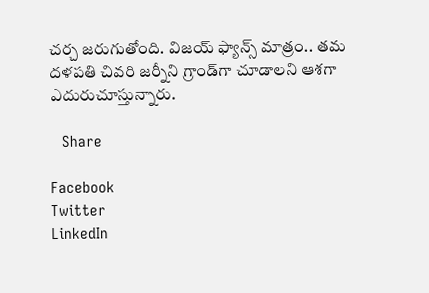చర్చ జరుగుతోంది. విజయ్ ఫ్యాన్స్ మాత్రం.. తమ దళపతి చివరి జర్నీని గ్రాండ్‌గా చూడాలని ఆశగా ఎదురుచూస్తున్నారు.

   Share

Facebook
Twitter
LinkedIn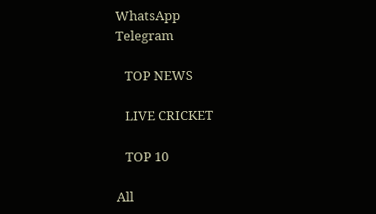WhatsApp
Telegram

   TOP NEWS

   LIVE CRICKET

   TOP 10

All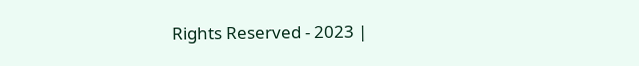Rights Reserved - 2023 |